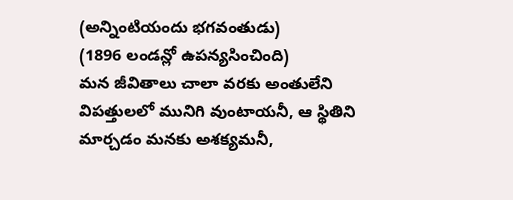(అన్నింటియందు భగవంతుడు)
(1896 లండన్లో ఉపన్యసించింది)
మన జీవితాలు చాలా వరకు అంతులేని విపత్తులలో మునిగి వుంటాయనీ, ఆ స్థితిని మార్చడం మనకు అశక్యమనీ,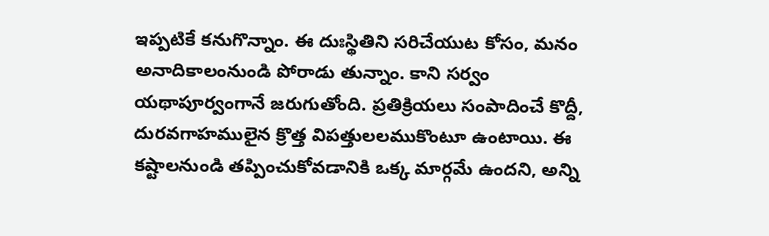ఇప్పటికే కనుగొన్నాం. ఈ దుఃస్థితిని సరిచేయుట కోసం, మనం అనాదికాలంనుండి పోరాడు తున్నాం. కాని సర్వం యథాపూర్వంగానే జరుగుతోంది. ప్రతిక్రియలు సంపాదించే కొద్దీ, దురవగాహములైన క్రొత్త విపత్తులలముకొంటూ ఉంటాయి. ఈ కష్టాలనుండి తప్పించుకోవడానికి ఒక్క మార్గమే ఉందని, అన్ని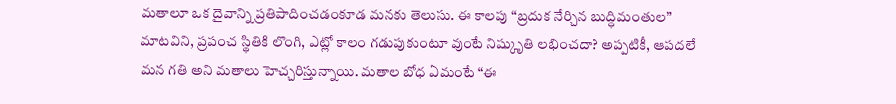మతాలూ ఒక దైవాన్ని ప్రతిపాదించడంకూడ మనకు తెలుసు. ఈ కాలపు “బ్రదుక నేర్చిన బుద్ధిమంతుల” మాటవిని, ప్రపంచ స్థితికి లొంగి, ఎట్లో కాలం గడుపుకుంటూ వుంటే నిష్కృుతి లభించదా? అప్పటికీ, ఆపదలే మన గతి అని మతాలు హెచ్చరిస్తున్నాయి. మతాల బోధ ఏమంటే “ఈ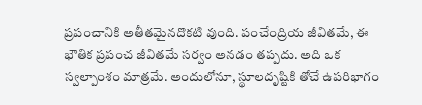ప్రపంచానికి అతీతమైనదొకటి వుంది. పంచేంద్రియ జీవితమే, ఈ భౌతిక ప్రపంచ జీవితమే సర్వం అనడం తప్పదు. అది ఒక స్వల్పాంశం మాత్రమే. అందులోనూ, స్థూలదృష్టికి తోచే ఉపరిభాగం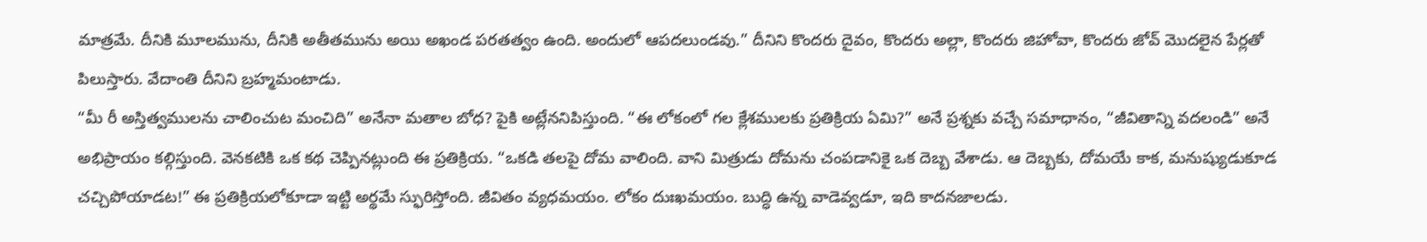మాత్రమే. దీనికి మూలమును, దీనికి అతీతమును అయి అఖండ పరతత్వం ఉంది. అందులో ఆపదలుండవు.” దీనిని కొందరు దైవం, కొందరు అల్లా, కొందరు జిహోవా, కొందరు జోవ్ మొదలైన పేర్లతో పిలుస్తారు. వేదాంతి దీనిని బ్రహ్మమంటాడు.
“మీ రీ అస్తిత్వములను చాలించుట మంచిది” అనేనా మతాల బోధ? పైకి అట్లేననిపిస్తుంది. “ఈ లోకంలో గల క్లేశములకు ప్రతిక్రియ ఏమి?” అనే ప్రశ్నకు వచ్చే సమాధానం, “జీవితాన్ని వదలండి” అనే అభిప్రాయం కల్గిస్తుంది. వెనకటికి ఒక కథ చెప్పినట్లుంది ఈ ప్రతిక్రియ. “ఒకడి తలపై దోమ వాలింది. వాని మిత్రుడు దోమను చంపడానికై ఒక దెబ్బ వేశాడు. ఆ దెబ్బకు, దోమయే కాక, మనుష్యుడుకూడ చచ్చిపోయాడట!” ఈ ప్రతిక్రియలోకూడా ఇట్టి అర్థమే స్ఫురిస్తోంది. జీవితం వ్యధమయం. లోకం దుఃఖమయం. బుద్ధి ఉన్న వాడెవ్వడూ, ఇది కాదనజాలడు.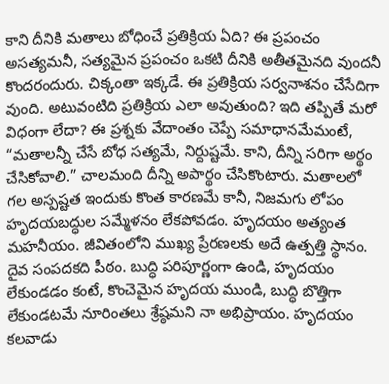కాని దీనికి మతాలు బోధించే ప్రతిక్రియ ఏది? ఈ ప్రపంచం అసత్యమనీ, సత్యమైన ప్రపంచం ఒకటి దీనికి అతీతమైనది వుందనీ కొందరందురు. చిక్కంతా ఇక్కడే. ఈ ప్రతిక్రియ సర్వనాశనం చేసేదిగా వుంది. అటువంటిది ప్రతిక్రియ ఎలా అవుతుంది? ఇది తప్పితే మరో విధంగా లేదా? ఈ ప్రశ్నకు వేదాంతం చెప్పే సమాధానమేమంటే, “మతాలన్నీ చేసే బోధ సత్యమే, నిర్దుష్టమే. కాని, దీన్ని సరిగా అర్థం చేసికోవాలి.” చాలమంది దీన్ని అపార్థం చేసికొంటారు. మతాలలో గల అస్పష్టత ఇందుకు కొంత కారణమే కానీ, నిజమగు లోపం హృదయబద్ధుల సమ్మేళనం లేకపోవడం. హృదయం అత్యంత మహనీయం. జీవితంలోని ముఖ్య ప్రేరణలకు అదే ఉత్పత్తి స్థానం. దైవ సంపదకది పీఠం. బుద్ధి పరిపూర్ణంగా ఉండి, హృదయం లేకుండడం కంటే, కొంచెమైన హృదయ ముండి, బుద్ధి బొత్తిగా లేకుండటమే నూరింతలు శ్రేష్ఠమని నా అభిప్రాయం. హృదయం కలవాడు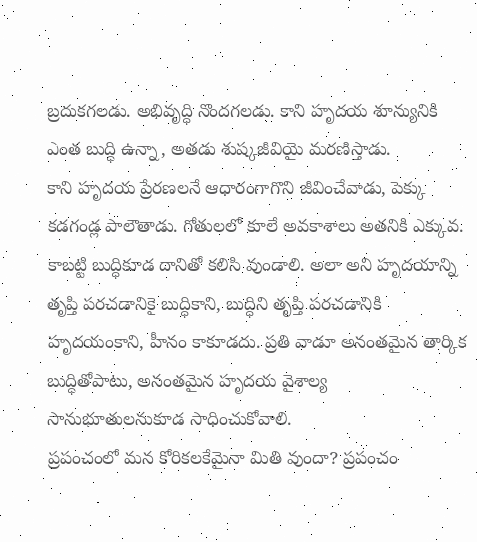బ్రదుకగలడు. అభివృద్ధి నొందగలడు. కాని హృదయ శూన్యునికి ఎంత బుద్ధి ఉన్నా, అతడు శుష్కజీవియై మరణిస్తాడు.
కాని హృదయ ప్రేరణలనే ఆధారంగాగొని జీవించేవాడు, పెక్కు కడగండ్ల పాలౌతాడు. గోతులలో కూలే అవకాశాలు అతనికి ఎక్కువ. కాబట్టి బుద్ధికూడ దానితో కలిసి వుండాలి. అలా అని హృదయాన్ని తృప్తి పరచడానికై బుద్ధికాని, బుద్ధిని తృప్తి పరచడానికి హృదయంకాని, హీనం కాకూడదు. ప్రతి వాడూ అనంతమైన తార్కిక బుద్ధితోపాటు, అనంతమైన హృదయ వైశాల్య సానుభూతులనుకూడ సాధించుకోవాలి.
ప్రపంచంలో మన కోరికలకేమైనా మితి వుందా? ప్రపంచం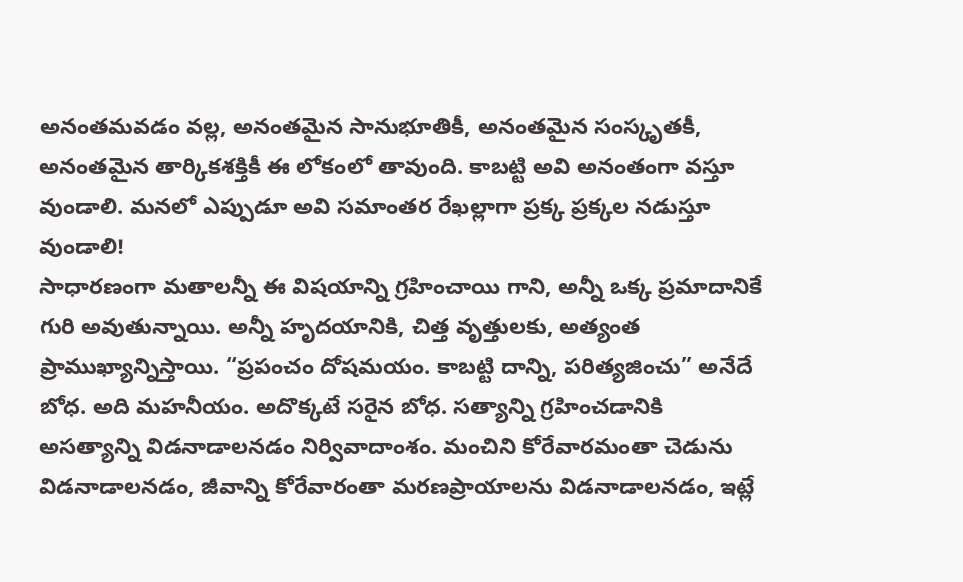అనంతమవడం వల్ల, అనంతమైన సానుభూతికీ, అనంతమైన సంస్కృతకీ, అనంతమైన తార్కికశక్తికీ ఈ లోకంలో తావుంది. కాబట్టి అవి అనంతంగా వస్తూ వుండాలి. మనలో ఎప్పుడూ అవి సమాంతర రేఖల్లాగా ప్రక్క ప్రక్కల నడుస్తూ వుండాలి!
సాధారణంగా మతాలన్నీ ఈ విషయాన్ని గ్రహించాయి గాని, అన్నీ ఒక్క ప్రమాదానికే గురి అవుతున్నాయి. అన్నీ హృదయానికి, చిత్త వృత్తులకు, అత్యంత ప్రాముఖ్యాన్నిస్తాయి. “ప్రపంచం దోషమయం. కాబట్టి దాన్ని, పరిత్యజించు” అనేదే బోధ. అది మహనీయం. అదొక్కటే సరైన బోధ. సత్యాన్ని గ్రహించడానికి అసత్యాన్ని విడనాడాలనడం నిర్వివాదాంశం. మంచిని కోరేవారమంతా చెడును విడనాడాలనడం, జీవాన్ని కోరేవారంతా మరణప్రాయాలను విడనాడాలనడం, ఇట్లే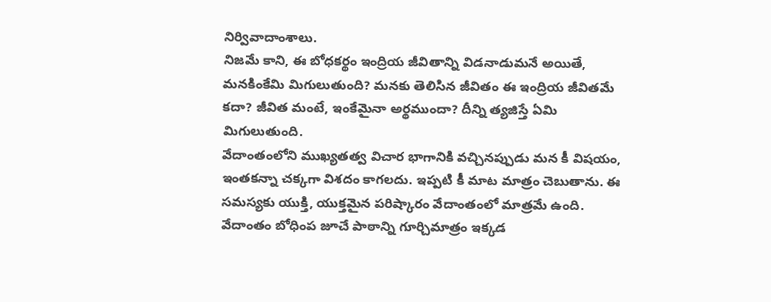నిర్వివాదాంశాలు.
నిజమే కాని, ఈ బోధకర్థం ఇంద్రియ జీవితాన్ని విడనాడుమనే అయితే, మనకింకేమి మిగులుతుంది? మనకు తెలిసిన జీవితం ఈ ఇంద్రియ జీవితమే కదా? జీవిత మంటే, ఇంకేమైనా అర్థముందా? దీన్ని త్యజిస్తే ఏమి మిగులుతుంది.
వేదాంతంలోని ముఖ్యతత్వ విచార భాగానికి వచ్చినప్పుడు మన కీ విషయం, ఇంతకన్నా చక్కగా విశదం కాగలదు. ఇప్పటి కీ మాట మాత్రం చెబుతాను. ఈ సమస్యకు యుక్తి, యుక్తమైన పరిష్కారం వేదాంతంలో మాత్రమే ఉంది. వేదాంతం బోధింప జూచే పాఠాన్ని గూర్చిమాత్రం ఇక్కడ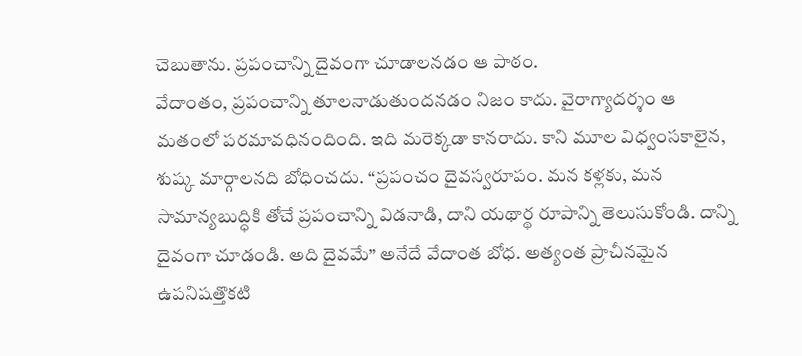చెబుతాను. ప్రపంచాన్ని దైవంగా చూడాలనడం ఆ పాఠం.
వేదాంతం, ప్రపంచాన్ని తూలనాడుతుందనడం నిజం కాదు. వైరాగ్యాదర్శం ఆ మతంలో పరమావధినందింది. ఇది మరెక్కడా కానరాదు. కాని మూల విధ్వంసకాలైన, శుష్క మార్గాలనది బోధించదు. “ప్రపంచం దైవస్వరూపం. మన కళ్లకు, మన సామాన్యబుద్ధికి తోచే ప్రపంచాన్ని విడనాడి, దాని యథార్థ రూపాన్ని తెలుసుకోండి. దాన్ని దైవంగా చూడండి. అది దైవమే” అనేదే వేదాంత బోధ. అత్యంత ప్రాచీనమైన ఉపనిషత్తొకటి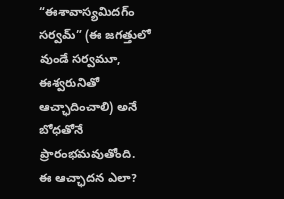“ఈశావాస్యమిదగ్ం సర్వమ్” (ఈ జగత్తులో వుండే సర్వమూ, ఈశ్వరునితో ఆచ్ఛాదించాలి) అనే బోధతోనే ప్రారంభమవుతోంది.
ఈ ఆచ్ఛాదన ఎలా?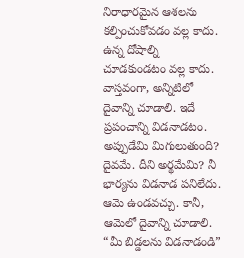నిరాధారమైన ఆశలను కల్పించుకోవడం వల్ల కాదు. ఉన్న దోషాల్ని చూడకుండటం వల్ల కాదు. వాస్తవంగా, అన్నిటిలో దైవాన్ని చూడాలి. ఇదే ప్రపంచాన్ని విడనాడటం. అప్పుడేమి మిగులుతుంది? దైవమే. దీని అర్థమేమి? నీ భార్యను విడనాడ పనిలేదు. ఆమె ఉండవచ్చు. కానీ, ఆమెలో దైవాన్ని చూడాలి. “మీ బిడ్డలను విడనాడండి”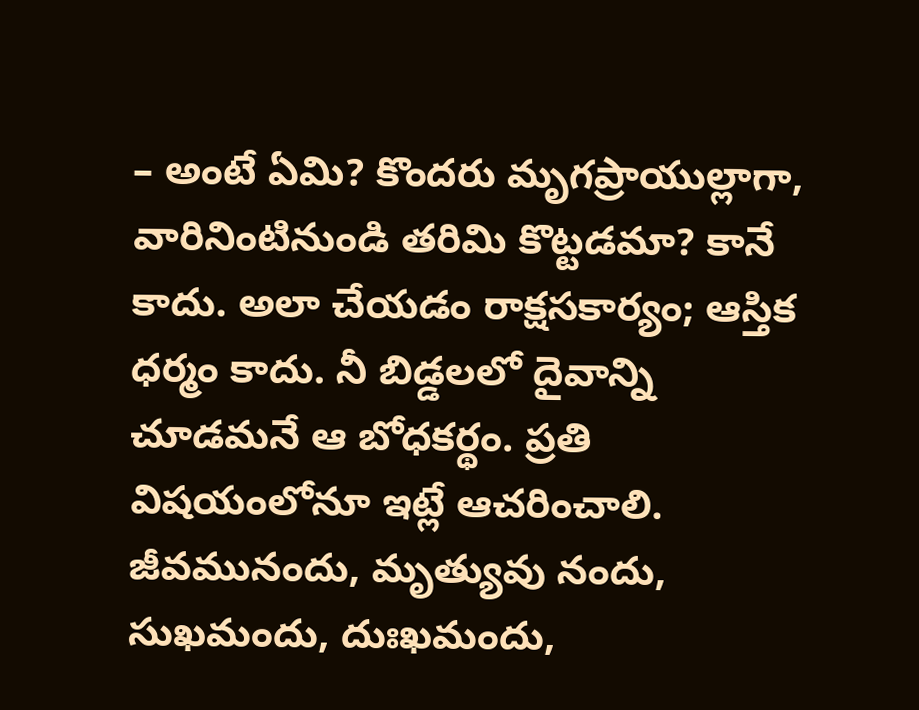– అంటే ఏమి? కొందరు మృగప్రాయుల్లాగా, వారినింటినుండి తరిమి కొట్టడమా? కానే కాదు. అలా చేయడం రాక్షసకార్యం; ఆస్తిక ధర్మం కాదు. నీ బిడ్డలలో దైవాన్ని చూడమనే ఆ బోధకర్థం. ప్రతి విషయంలోనూ ఇట్లే ఆచరించాలి. జీవమునందు, మృత్యువు నందు, సుఖమందు, దుఃఖమందు,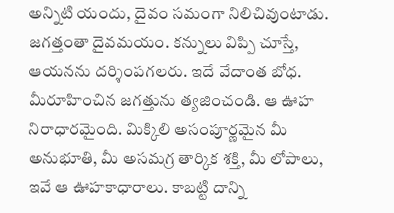అన్నిటి యందు, దైవం సమంగా నిలిచివుంటాడు. జగత్తంతా దైవమయం. కన్నులు విప్పి చూస్తే, ఆయనను దర్శింపగలరు. ఇదే వేదాంత బోధ. మీరూహించిన జగత్తును త్యజించండి. ఆ ఊహ నిరాధారమైంది. మిక్కిలి అసంపూర్ణమైన మీ అనుభూతి, మీ అసమగ్ర తార్కిక శక్తి, మీ లోపాలు, ఇవే ఆ ఊహకాధారాలు. కాబట్టి దాన్ని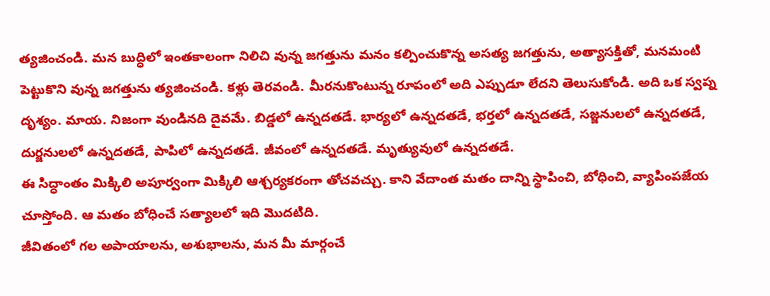త్యజించండి. మన బుద్ధిలో ఇంతకాలంగా నిలిచి వున్న జగత్తును మనం కల్పించుకొన్న అసత్య జగత్తును, అత్యాసక్తితో, మనమంటి పెట్టుకొని వున్న జగత్తును త్యజించండి. కళ్లు తెరవండి. మీరనుకొంటున్న రూపంలో అది ఎప్పుడూ లేదని తెలుసుకోండి. అది ఒక స్వప్న దృశ్యం. మాయ. నిజంగా వుండినది దైవమే. బిడ్డలో ఉన్నదతడే. భార్యలో ఉన్నదతడే, భర్తలో ఉన్నదతడే, సజ్జనులలో ఉన్నదతడే, దుర్జనులలో ఉన్నదతడే, పాపిలో ఉన్నదతడే. జీవంలో ఉన్నదతడే. మృత్యువులో ఉన్నదతడే.
ఈ సిద్ధాంతం మిక్కిలి అపూర్వంగా మిక్కిలి ఆశ్చర్యకరంగా తోచవచ్చు. కాని వేదాంత మతం దాన్ని స్థాపించి, బోధించి, వ్యాపింపజేయ చూస్తోంది. ఆ మతం బోధించే సత్యాలలో ఇది మొదటిది.
జీవితంలో గల అపాయాలను, అశుభాలను, మన మీ మార్గంచే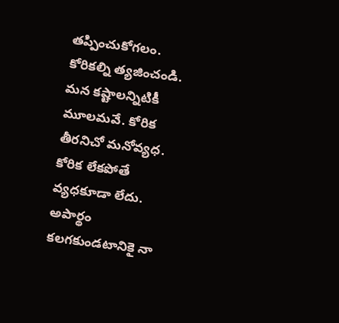తప్పించుకోగలం. కోరికల్ని త్యజించండి. మన కష్టాలన్నిటికీ మూలమవే. కోరిక తీరనిచో మనోవ్యధ. కోరిక లేకపోతే వ్యధకూడా లేదు. అపార్థం కలగకుండటానికై నా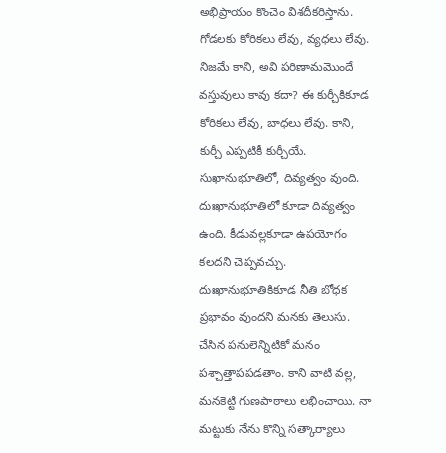అభిప్రాయం కొంచెం విశదీకరిస్తాను. గోడలకు కోరికలు లేవు, వ్యధలు లేవు. నిజమే కాని, అవి పరిణామమొందే వస్తువులు కావు కదా? ఈ కుర్చీకికూడ కోరికలు లేవు, బాధలు లేవు. కాని, కుర్చీ ఎప్పటికీ కుర్చీయే. సుఖానుభూతిలో, దివ్యత్వం వుంది. దుఃఖానుభూతిలో కూడా దివ్యత్వం ఉంది. కీడువల్లకూడా ఉపయోగం కలదని చెప్పవచ్చు. దుఃఖానుభూతికికూడ నీతి బోధక ప్రభావం వుందని మనకు తెలుసు. చేసిన పనులెన్నిటికో మనం పశ్చాత్తాపపడతాం. కాని వాటి వల్ల, మనకెట్టి గుణపాఠాలు లభించాయి. నా మట్టుకు నేను కొన్ని సత్కార్యాలు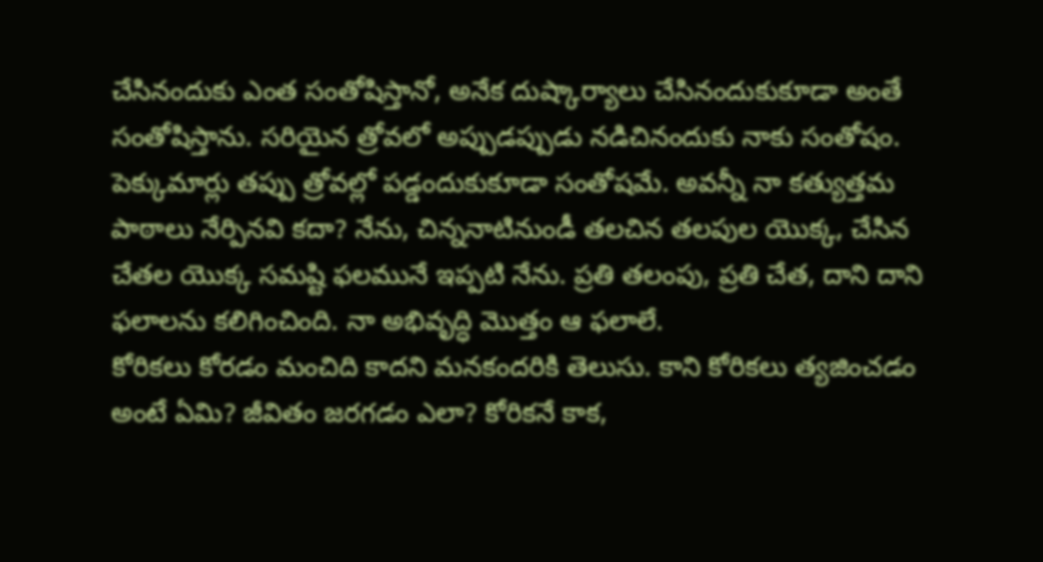చేసినందుకు ఎంత సంతోషిస్తానో, అనేక దుష్కార్యాలు చేసినందుకుకూడా అంతే సంతోషిస్తాను. సరియైన త్రోవలో అప్పుడప్పుడు నడిచినందుకు నాకు సంతోషం. పెక్కుమార్లు తప్పు త్రోవల్లో పడ్డందుకుకూడా సంతోషమే. అవన్నీ నా కత్యుత్తమ పాఠాలు నేర్పినవి కదా? నేను, చిన్ననాటినుండీ తలచిన తలపుల యొక్క, చేసిన చేతల యొక్క సమష్టి ఫలమునే ఇప్పటి నేను. ప్రతి తలంపు, ప్రతి చేత, దాని దాని ఫలాలను కలిగించింది. నా అభివృద్ధి మొత్తం ఆ ఫలాలే.
కోరికలు కోరడం మంచిది కాదని మనకందరికి తెలుసు. కాని కోరికలు త్యజించడం అంటే ఏమి? జీవితం జరగడం ఎలా? కోరికనే కాక,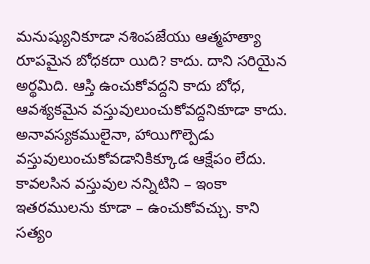మనుష్యునికూడా నశింపజేయు ఆత్మహత్యా రూపమైన బోధకదా యిది? కాదు. దాని సరియైన అర్థమిది. ఆస్తి ఉంచుకోవద్దని కాదు బోధ, ఆవశ్యకమైన వస్తువులుంచుకోవద్దనికూడా కాదు. అనావస్యకములైనా, హాయిగొల్పెడు వస్తువులుంచుకోవడానికిక్కూడ ఆక్షేపం లేదు. కావలసిన వస్తువుల నన్నిటిని – ఇంకా ఇతరములను కూడా – ఉంచుకోవచ్చు. కాని సత్యం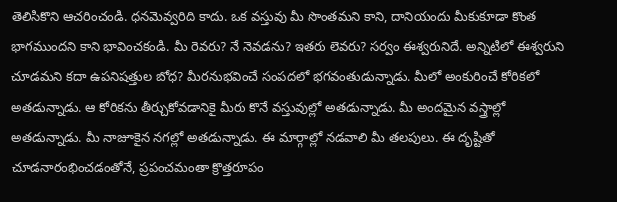తెలిసికొని ఆచరించండి. ధనమెవ్వరిది కాదు. ఒక వస్తువు మీ సొంతమని కాని, దానియందు మీకుకూడా కొంత భాగముందని కాని భావించకండి. మీ రెవరు? నే నెవడను? ఇతరు లెవరు? సర్వం ఈశ్వరునిదే. అన్నిటిలో ఈశ్వరుని చూడమని కదా ఉపనిషత్తుల బోధ? మీరనుభవించే సంపదలో భగవంతుడున్నాడు. మీలో అంకురించే కోరికలో అతడున్నాడు. ఆ కోరికను తీర్చుకోవడానికై మీరు కొనే వస్తువుల్లో అతడున్నాడు. మీ అందమైన వస్త్రాల్లో అతడున్నాడు. మీ నాజూకైన నగల్లో అతడున్నాడు. ఈ మార్గాల్లో నడవాలి మీ తలపులు. ఈ దృష్టితో చూడనారంభించడంతోనే, ప్రపంచమంతా క్రొత్తరూపం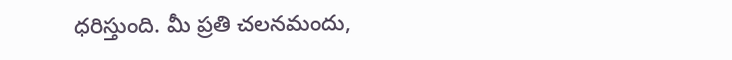ధరిస్తుంది. మీ ప్రతి చలనమందు,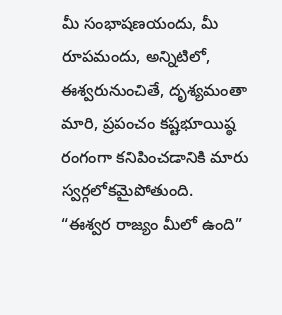మీ సంభాషణయందు, మీ రూపమందు, అన్నిటిలో, ఈశ్వరునుంచితే, దృశ్యమంతా మారి, ప్రపంచం కష్టభూయిష్ఠ రంగంగా కనిపించడానికి మారు స్వర్గలోకమైపోతుంది.
“ఈశ్వర రాజ్యం మీలో ఉంది”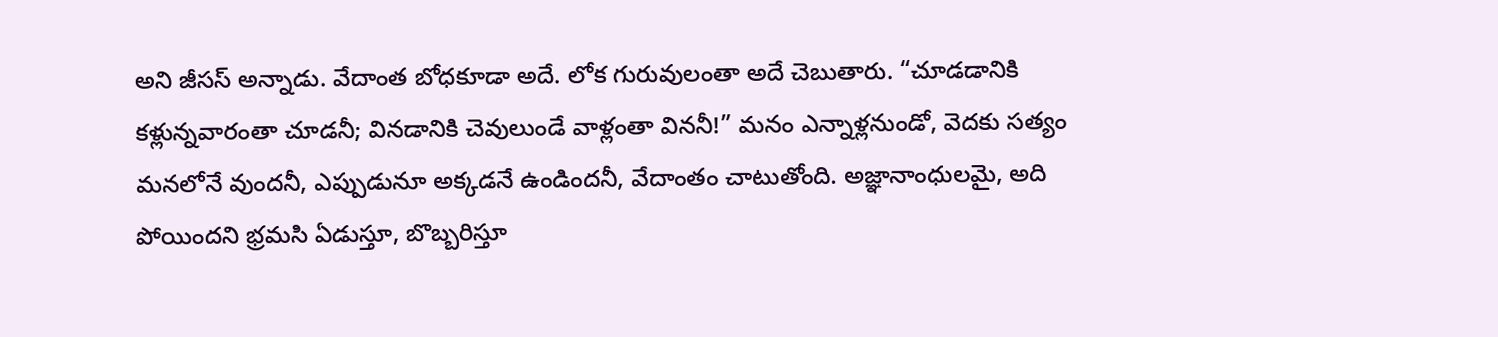అని జీసస్ అన్నాడు. వేదాంత బోధకూడా అదే. లోక గురువులంతా అదే చెబుతారు. “చూడడానికి కళ్లున్నవారంతా చూడనీ; వినడానికి చెవులుండే వాళ్లంతా విననీ!” మనం ఎన్నాళ్లనుండో, వెదకు సత్యం మనలోనే వుందనీ, ఎప్పుడునూ అక్కడనే ఉండిందనీ, వేదాంతం చాటుతోంది. అజ్ఞానాంధులమై, అది పోయిందని భ్రమసి ఏడుస్తూ, బొబ్బరిస్తూ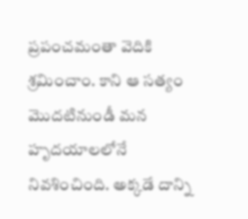ప్రపంచమంతా వెదికి శ్రమించాం. కాని ఆ సత్యం మొదటినుండీ మన హృదయాలలోనే నివశించింది. అక్కడే దాన్ని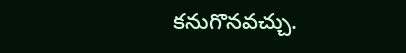కనుగొనవచ్చు.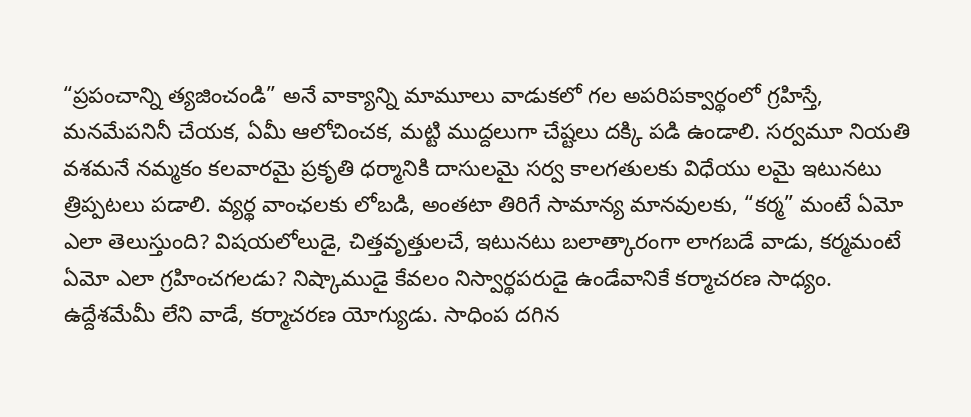“ప్రపంచాన్ని త్యజించండి” అనే వాక్యాన్ని మామూలు వాడుకలో గల అపరిపక్వార్థంలో గ్రహిస్తే, మనమేపనినీ చేయక, ఏమీ ఆలోచించక, మట్టి ముద్దలుగా చేష్టలు దక్కి పడి ఉండాలి. సర్వమూ నియతి వశమనే నమ్మకం కలవారమై ప్రకృతి ధర్మానికి దాసులమై సర్వ కాలగతులకు విధేయు లమై ఇటునటు త్రిప్పటలు పడాలి. వ్యర్థ వాంఛలకు లోబడి, అంతటా తిరిగే సామాన్య మానవులకు, “కర్మ” మంటే ఏమో ఎలా తెలుస్తుంది? విషయలోలుడై, చిత్తవృత్తులచే, ఇటునటు బలాత్కారంగా లాగబడే వాడు, కర్మమంటే ఏమో ఎలా గ్రహించగలడు? నిష్కాముడై కేవలం నిస్వార్థపరుడై ఉండేవానికే కర్మాచరణ సాధ్యం. ఉద్దేశమేమీ లేని వాడే, కర్మాచరణ యోగ్యుడు. సాధింప దగిన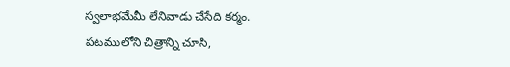స్వలాభమేమీ లేనివాడు చేసేది కర్మం.
పటములోని చిత్రాన్ని చూసి,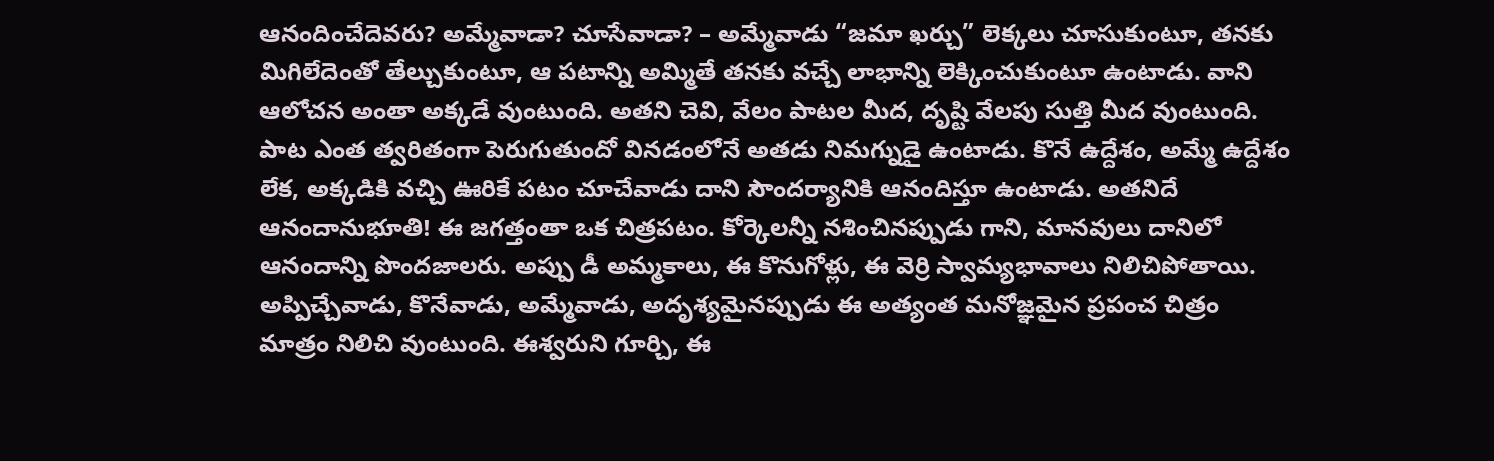ఆనందించేదెవరు? అమ్మేవాడా? చూసేవాడా? – అమ్మేవాడు “జమా ఖర్చు” లెక్కలు చూసుకుంటూ, తనకు మిగిలేదెంతో తేల్చుకుంటూ, ఆ పటాన్ని అమ్మితే తనకు వచ్చే లాభాన్ని లెక్కించుకుంటూ ఉంటాడు. వాని ఆలోచన అంతా అక్కడే వుంటుంది. అతని చెవి, వేలం పాటల మీద, దృష్టి వేలపు సుత్తి మీద వుంటుంది. పాట ఎంత త్వరితంగా పెరుగుతుందో వినడంలోనే అతడు నిమగ్నుడై ఉంటాడు. కొనే ఉద్దేశం, అమ్మే ఉద్దేశం లేక, అక్కడికి వచ్చి ఊరికే పటం చూచేవాడు దాని సౌందర్యానికి ఆనందిస్తూ ఉంటాడు. అతనిదే ఆనందానుభూతి! ఈ జగత్తంతా ఒక చిత్రపటం. కోర్కెలన్నీ నశించినప్పుడు గాని, మానవులు దానిలో ఆనందాన్ని పొందజాలరు. అప్పు డీ అమ్మకాలు, ఈ కొనుగోళ్లు, ఈ వెర్రి స్వామ్యభావాలు నిలిచిపోతాయి. అప్పిచ్చేవాడు, కొనేవాడు, అమ్మేవాడు, అదృశ్యమైనప్పుడు ఈ అత్యంత మనోజ్ఞమైన ప్రపంచ చిత్రం మాత్రం నిలిచి వుంటుంది. ఈశ్వరుని గూర్చి, ఈ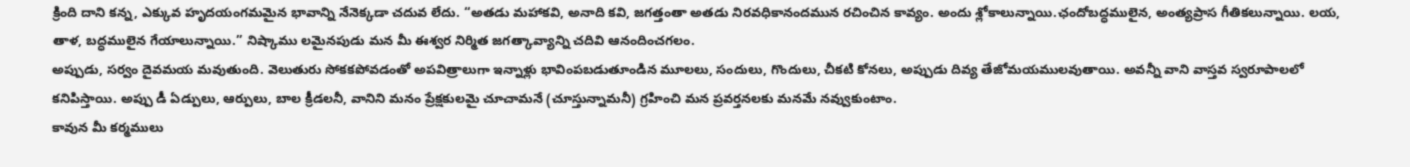క్రింది దాని కన్న, ఎక్కువ హృదయంగమమైన భావాన్ని నేనెక్కడా చదువ లేదు. “అతడు మహాకవి, అనాది కవి, జగత్తంతా అతడు నిరవధికానందమున రచించిన కావ్యం. అందు శ్లోకాలున్నాయి.ఛందోబద్ధములైన, అంత్యప్రాస గీతికలున్నాయి. లయ, తాళ, బద్ధములైన గేయాలున్నాయి.” నిష్కాము లమైనపుడు మన మీ ఈశ్వర నిర్మిత జగత్కావ్యాన్ని చదివి ఆనందించగలం.
అప్పుడు, సర్వం దైవమయ మవుతుంది. వెలుతురు సోకకపోవడంతో అపవిత్రాలుగా ఇన్నాళ్లు భావింపబడుతూండిన మూలలు, సందులు, గొందులు, చీకటి కోనలు, అప్పుడు దివ్య తేజోమయములవుతాయి. అవన్నీ వాని వాస్తవ స్వరూపాలలో కనిపిస్తాయి. అప్పు డీ ఏడ్పులు, ఆర్పులు, బాల క్రీడలనీ, వానిని మనం ప్రేక్షకులమై చూచామనే (చూస్తున్నామనీ) గ్రహించి మన ప్రవర్తనలకు మనమే నవ్వుకుంటాం.
కావున మీ కర్మములు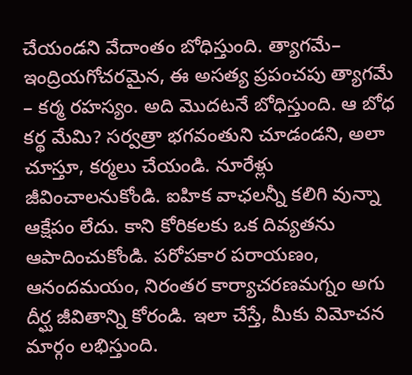చేయండని వేదాంతం బోధిస్తుంది. త్యాగమే– ఇంద్రియగోచరమైన, ఈ అసత్య ప్రపంచపు త్యాగమే – కర్మ రహస్యం. అది మొదటనే బోధిస్తుంది. ఆ బోధ కర్థ మేమి? సర్వత్రా భగవంతుని చూడండని, అలా చూస్తూ, కర్మలు చేయండి. నూరేళ్లు జీవించాలనుకోండి. ఐహిక వాఛలన్నీ కలిగి వున్నా ఆక్షేపం లేదు. కాని కోరికలకు ఒక దివ్యతను ఆపాదించుకోండి. పరోపకార పరాయణం, ఆనందమయం, నిరంతర కార్యాచరణమగ్నం అగు దీర్ఘ జీవితాన్ని కోరండి. ఇలా చేస్తే, మీకు విమోచన మార్గం లభిస్తుంది.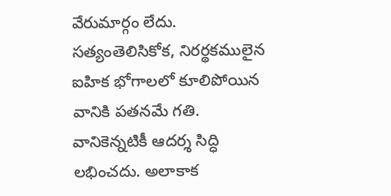వేరుమార్గం లేదు. సత్యంతెలిసికోక, నిరర్థకములైన ఐహిక భోగాలలో కూలిపోయిన వానికి పతనమే గతి. వానికెన్నటికీ ఆదర్శ సిద్ధి లభించదు. అలాకాక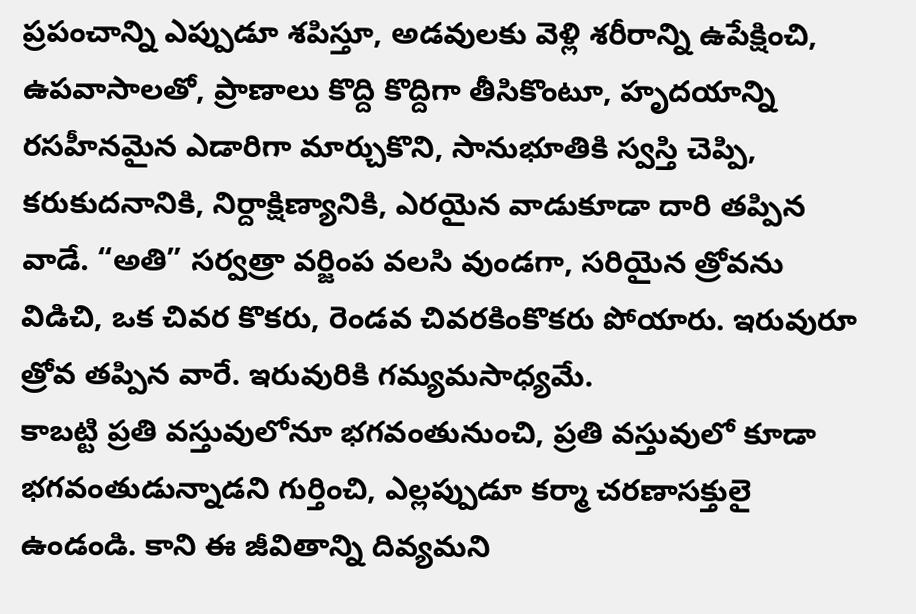ప్రపంచాన్ని ఎప్పుడూ శపిస్తూ, అడవులకు వెళ్లి శరీరాన్ని ఉపేక్షించి, ఉపవాసాలతో, ప్రాణాలు కొద్ది కొద్దిగా తీసికొంటూ, హృదయాన్ని రసహీనమైన ఎడారిగా మార్చుకొని, సానుభూతికి స్వస్తి చెప్పి, కరుకుదనానికి, నిర్దాక్షిణ్యానికి, ఎరయైన వాడుకూడా దారి తప్పిన వాడే. “అతి” సర్వత్రా వర్జింప వలసి వుండగా, సరియైన త్రోవను విడిచి, ఒక చివర కొకరు, రెండవ చివరకింకొకరు పోయారు. ఇరువురూ త్రోవ తప్పిన వారే. ఇరువురికి గమ్యమసాధ్యమే.
కాబట్టి ప్రతి వస్తువులోనూ భగవంతునుంచి, ప్రతి వస్తువులో కూడా భగవంతుడున్నాడని గుర్తించి, ఎల్లప్పుడూ కర్మా చరణాసక్తులై ఉండండి. కాని ఈ జీవితాన్ని దివ్యమని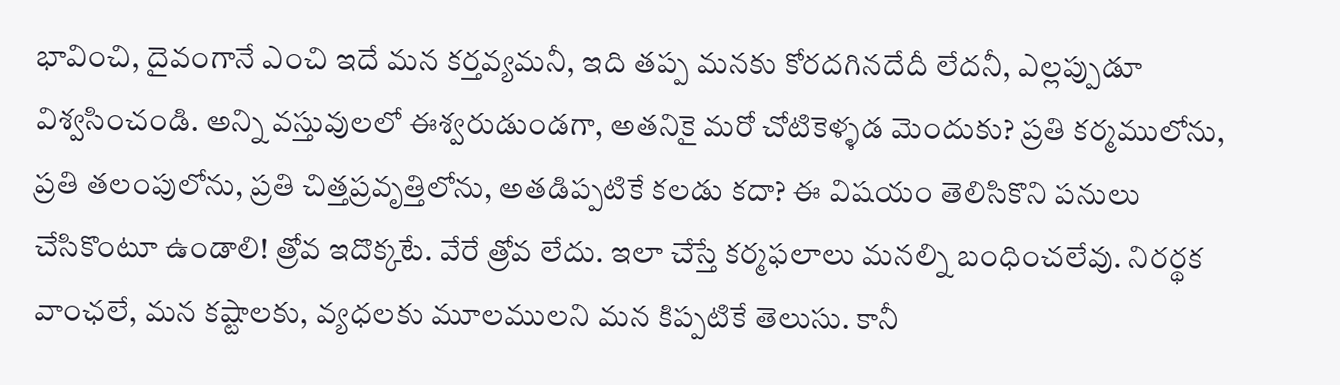భావించి, దైవంగానే ఎంచి ఇదే మన కర్తవ్యమనీ, ఇది తప్ప మనకు కోరదగినదేదీ లేదనీ, ఎల్లప్పుడూ విశ్వసించండి. అన్ని వస్తువులలో ఈశ్వరుడుండగా, అతనికై మరో చోటికెళ్ళడ మెందుకు? ప్రతి కర్మములోను, ప్రతి తలంపులోను, ప్రతి చిత్తప్రవృత్తిలోను, అతడిప్పటికే కలడు కదా? ఈ విషయం తెలిసికొని పనులు చేసికొంటూ ఉండాలి! త్రోవ ఇదొక్కటే. వేరే త్రోవ లేదు. ఇలా చేస్తే కర్మఫలాలు మనల్ని బంధించలేవు. నిరర్థక వాంఛలే, మన కష్టాలకు, వ్యధలకు మూలములని మన కిప్పటికే తెలుసు. కానీ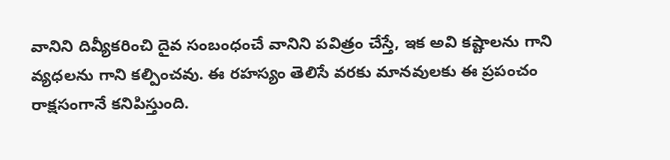వానిని దివ్యీకరించి దైవ సంబంధంచే వానిని పవిత్రం చేస్తే, ఇక అవి కష్టాలను గాని వ్యధలను గాని కల్పించవు. ఈ రహస్యం తెలిసే వరకు మానవులకు ఈ ప్రపంచం రాక్షసంగానే కనిపిస్తుంది.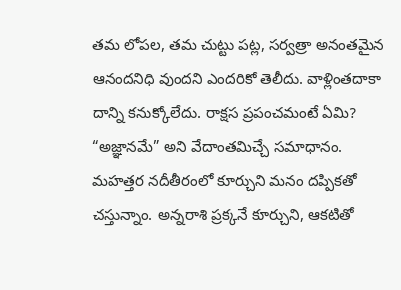తమ లోపల, తమ చుట్టు పట్ల, సర్వత్రా అనంతమైన ఆనందనిధి వుందని ఎందరికో తెలీదు. వాళ్లింతదాకా దాన్ని కనుక్కోలేదు. రాక్షస ప్రపంచమంటే ఏమి? “అజ్ఞానమే” అని వేదాంతమిచ్చే సమాధానం.
మహత్తర నదీతీరంలో కూర్చుని మనం దప్పికతో చస్తున్నాం. అన్నరాశి ప్రక్కనే కూర్చుని, ఆకటితో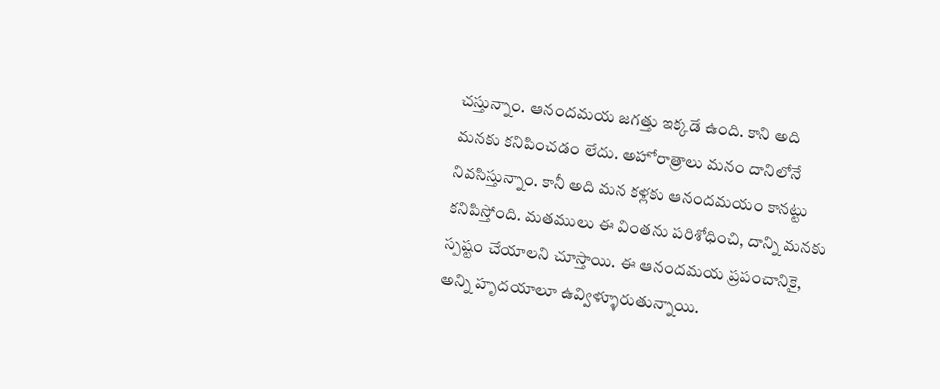చస్తున్నాం. ఆనందమయ జగత్తు ఇక్కడే ఉంది. కాని అది మనకు కనిపించడం లేదు. అహోరాత్రాలు మనం దానిలోనే నివసిస్తున్నాం. కానీ అది మన కళ్లకు ఆనందమయం కానట్టు కనిపిస్తోంది. మతములు ఈ వింతను పరిశోధించి, దాన్ని మనకు స్పష్టం చేయాలని చూస్తాయి. ఈ ఆనందమయ ప్రపంచానికై, అన్ని హృదయాలూ ఉవ్విళ్ళూరుతున్నాయి.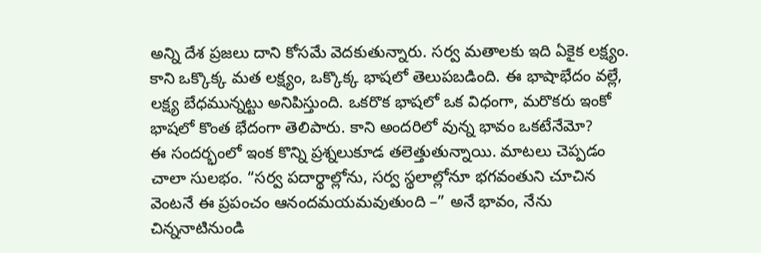అన్ని దేశ ప్రజలు దాని కోసమే వెదకుతున్నారు. సర్వ మతాలకు ఇది ఏకైక లక్ష్యం. కాని ఒక్కొక్క మత లక్ష్యం, ఒక్కొక్క భాషలో తెలుపబడింది. ఈ భాషాభేదం వల్లే, లక్ష్య బేధమున్నట్టు అనిపిస్తుంది. ఒకరొక భాషలో ఒక విధంగా, మరొకరు ఇంకో భాషలో కొంత భేదంగా తెలిపారు. కాని అందరిలో వున్న భావం ఒకటేనేమో?
ఈ సందర్భంలో ఇంక కొన్ని ప్రశ్నలుకూడ తలెత్తుతున్నాయి. మాటలు చెప్పడం చాలా సులభం. “సర్వ పదార్థాల్లోను, సర్వ స్థలాల్లోనూ భగవంతుని చూచిన వెంటనే ఈ ప్రపంచం ఆనందమయమవుతుంది –” అనే భావం, నేను చిన్ననాటినుండి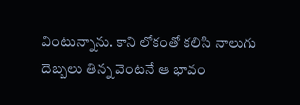వింటున్నాను. కాని లోకంతో కలిసి నాలుగు దెబ్బలు తిన్న వెంటనే ఆ భావం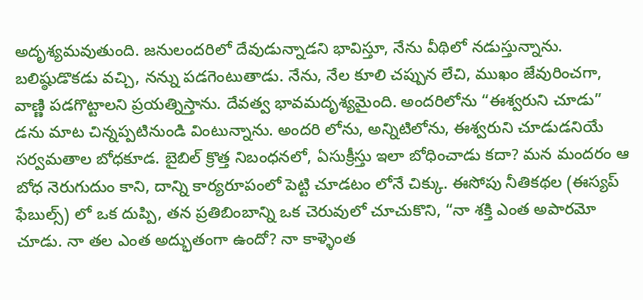అదృశ్యమవుతుంది. జనులందరిలో దేవుడున్నాడని భావిస్తూ, నేను వీథిలో నడుస్తున్నాను. బలిష్ఠుడొకడు వచ్చి, నన్ను పడగెంటుతాడు. నేను, నేల కూలి చప్పున లేచి, ముఖం జేవురించగా, వాణ్ణి పడగొట్టాలని ప్రయత్నిస్తాను. దేవత్వ భావమదృశ్యమైంది. అందరిలోను “ఈశ్వరుని చూడు” డను మాట చిన్నప్పటినుండి వింటున్నాను. అందరి లోను, అన్నిటిలోను, ఈశ్వరుని చూడుడనియే సర్వమతాల బోధకూడ. బైబిల్ క్రొత్త నిబంధనలో, ఏసుక్రీస్తు ఇలా బోధించాడు కదా? మన మందరం ఆ బోధ నెరుగుదుం కాని, దాన్ని కార్యరూపంలో పెట్టి చూడటం లోనే చిక్కు. ఈసోపు నీతికథల (ఈస్యప్ ఫేబుల్స్) లో ఒక దుప్పి, తన ప్రతిబింబాన్ని ఒక చెరువులో చూచుకొని, “నా శక్తి ఎంత అపారమో చూడు. నా తల ఎంత అద్భుతంగా ఉందో? నా కాళ్ళెంత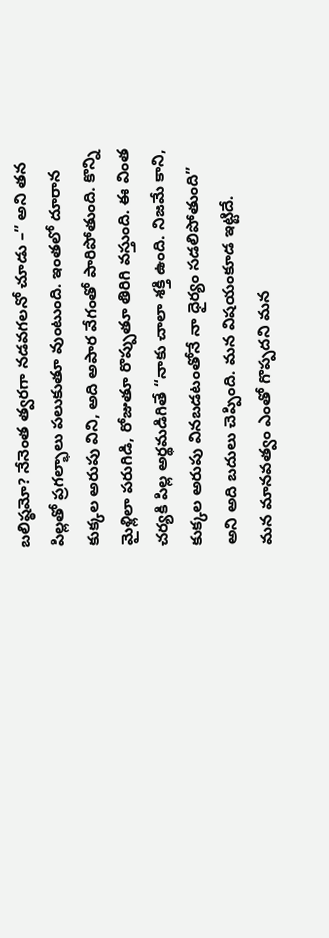బలిష్ఠమో? నేనెంత త్వరగా నడవగలనో చూడు –” అని తన పిల్లతో ప్రగల్భాలు పలుకుతూ వుంటుంది. ఇంతలో దూరాన కుక్కల అరుపు విని, అది అపార వేగంతో పారిపోతుంది. కొన్ని మైళ్లిలా పరుగిడి, రోజుతూ రొప్పుతూ తిరిగి వస్తుంది. ఈ వింత చర్యకి పిల్ల అర్థమడిగితే “నాకు చాలా శక్తి ఉంది. నిజమే కాని, కుక్కల అరుపు వినబడటంతోనే నా ధైర్యం సడలిపోతుంది” అని అది బదులు చెప్పింది. మన విషయంకూడ ఇట్టిదే.
మన మానవత్వం ఎంతో గొప్పదని మన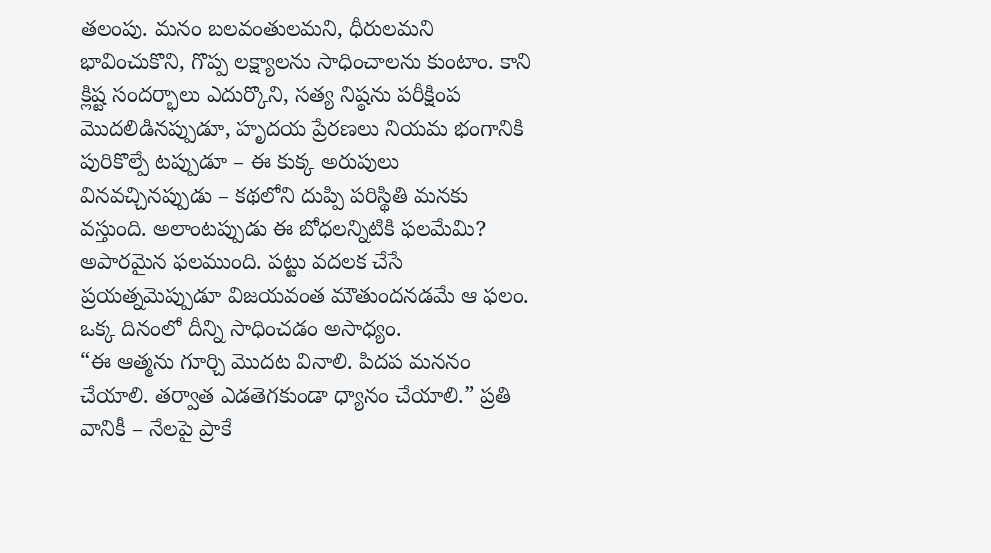తలంపు. మనం బలవంతులమని, ధీరులమని భావించుకొని, గొప్ప లక్ష్యాలను సాధించాలను కుంటాం. కాని క్లిష్ట సందర్భాలు ఎదుర్కొని, సత్య నిష్ఠను పరీక్షింప మొదలిడినప్పుడూ, హృదయ ప్రేరణలు నియమ భంగానికి పురికొల్పే టప్పుడూ – ఈ కుక్క అరుపులు వినవచ్చినప్పుడు – కథలోని దుప్పి పరిస్థితి మనకు వస్తుంది. అలాంటప్పుడు ఈ బోధలన్నిటికి ఫలమేమి? అపారమైన ఫలముంది. పట్టు వదలక చేసే ప్రయత్నమెప్పుడూ విజయవంత మౌతుందనడమే ఆ ఫలం. ఒక్క దినంలో దీన్ని సాధించడం అసాధ్యం.
“ఈ ఆత్మను గూర్చి మొదట వినాలి. పిదప మననం చేయాలి. తర్వాత ఎడతెగకుండా ధ్యానం చేయాలి.” ప్రతి వానికీ – నేలపై ప్రాకే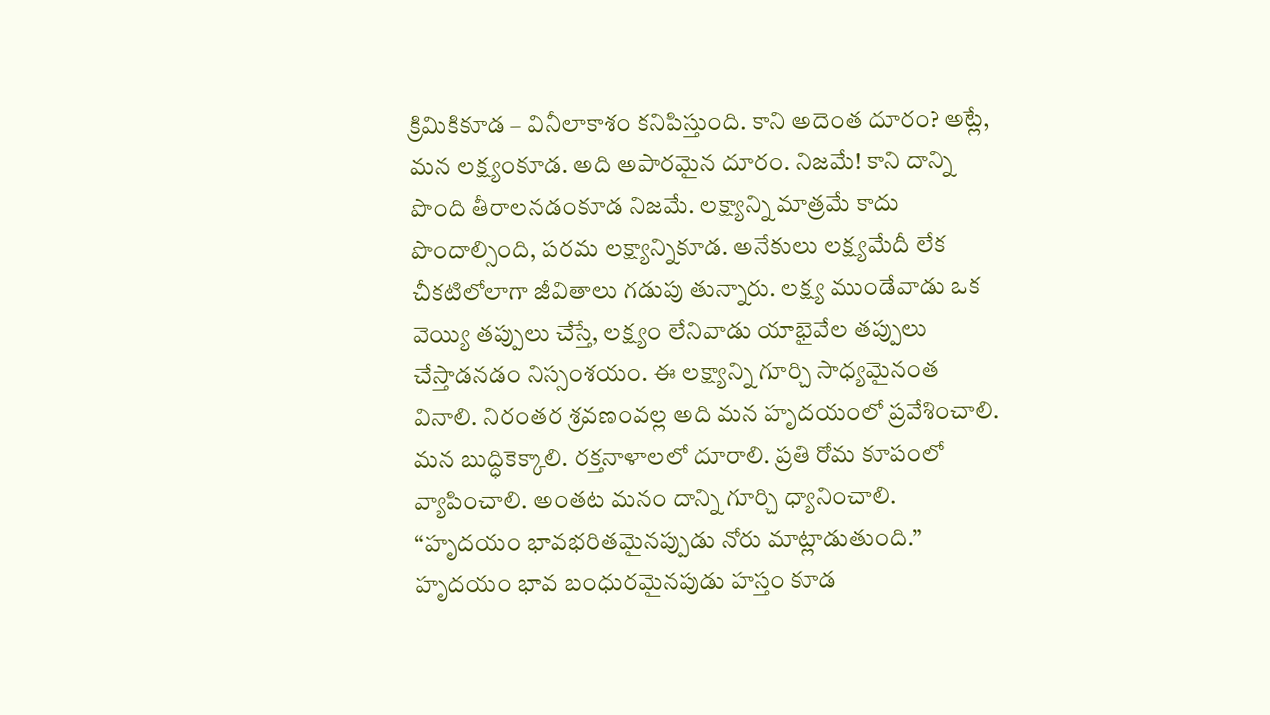క్రిమికికూడ – వినీలాకాశం కనిపిస్తుంది. కాని అదెంత దూరం? అట్లే, మన లక్ష్యంకూడ. అది అపారమైన దూరం. నిజమే! కాని దాన్ని పొంది తీరాలనడంకూడ నిజమే. లక్ష్యాన్ని మాత్రమే కాదు పొందాల్సింది, పరమ లక్ష్యాన్నికూడ. అనేకులు లక్ష్యమేదీ లేక చీకటిలోలాగా జీవితాలు గడుపు తున్నారు. లక్ష్య ముండేవాడు ఒక వెయ్యి తప్పులు చేస్తే, లక్ష్యం లేనివాడు యాభైవేల తప్పులు చేస్తాడనడం నిస్సంశయం. ఈ లక్ష్యాన్ని గూర్చి సాధ్యమైనంత వినాలి. నిరంతర శ్రవణంవల్ల అది మన హృదయంలో ప్రవేశించాలి. మన బుద్ధికెక్కాలి. రక్తనాళాలలో దూరాలి. ప్రతి రోమ కూపంలో వ్యాపించాలి. అంతట మనం దాన్ని గూర్చి ధ్యానించాలి. “హృదయం భావభరితమైనప్పుడు నోరు మాట్లాడుతుంది.” హృదయం భావ బంధురమైనపుడు హస్తం కూడ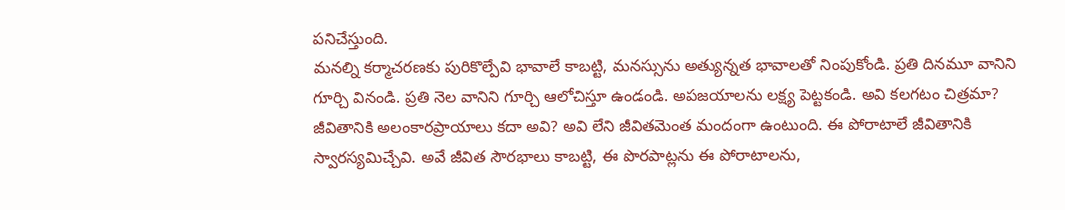పనిచేస్తుంది.
మనల్ని కర్మాచరణకు పురికొల్పేవి భావాలే కాబట్టి, మనస్సును అత్యున్నత భావాలతో నింపుకోండి. ప్రతి దినమూ వానిని గూర్చి వినండి. ప్రతి నెల వానిని గూర్చి ఆలోచిస్తూ ఉండండి. అపజయాలను లక్ష్య పెట్టకండి. అవి కలగటం చిత్రమా? జీవితానికి అలంకారప్రాయాలు కదా అవి? అవి లేని జీవితమెంత మందంగా ఉంటుంది. ఈ పోరాటాలే జీవితానికి స్వారస్యమిచ్చేవి. అవే జీవిత సౌరభాలు కాబట్టి, ఈ పొరపాట్లను ఈ పోరాటాలను,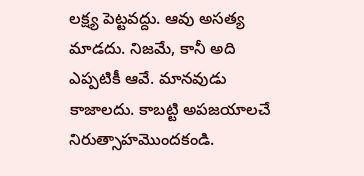లక్ష్య పెట్టవద్దు. ఆవు అసత్య మాడదు. నిజమే, కానీ అది ఎప్పటికీ ఆవే. మానవుడు కాజాలదు. కాబట్టి అపజయాలచే నిరుత్సాహమొందకండి.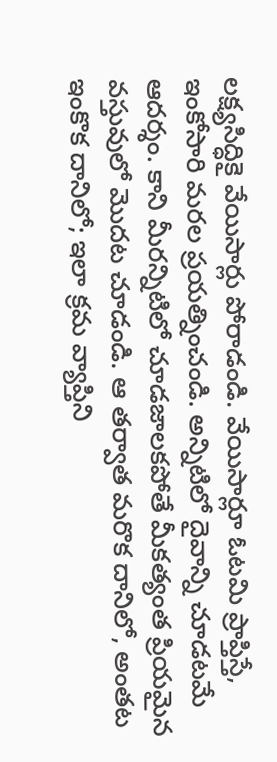లక్ష్యసిద్ధికై వేయిసార్లు పోరాడండి. వేయిసార్లూ ఓటమి ప్రాప్తిస్తే, ఇంకోసారి మరల ప్రయత్నించండి. అన్నిటిలో దైవాన్ని చూడటమే ఆదర్శం. కాని మీరన్నిటిలో చూడజాలకపోతే మీకత్యంత ప్రియమైన వస్తువులో మొదట చూడండి. ఆ తర్వాత మరొక దానిలో, అంతట ఇంకొక దానిలో; ఇలా క్రమ వ్యాప్తిని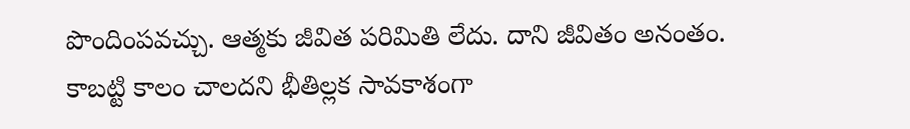పొందింపవచ్చు. ఆత్మకు జీవిత పరిమితి లేదు. దాని జీవితం అనంతం. కాబట్టి కాలం చాలదని భీతిల్లక సావకాశంగా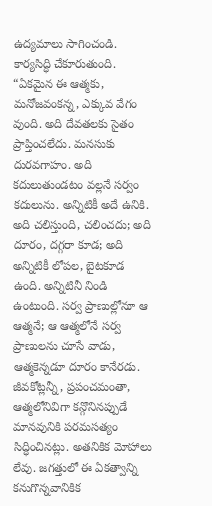ఉద్యమాలు సాగించండి. కార్యసిద్ధి చేకూరుతుంది.
“ఏకమైన ఈ ఆత్మకు, మనోజవంకన్న, ఎక్కువ వేగం వుంది. అది దేవతలకు సైతం ప్రాప్తించలేదు. మనసుకు దురవగాహం. అది కదులుతుండటం వల్లనే సర్వం కదులును. అన్నిటికీ అదే ఉనికి. అది చలిస్తుంది, చలించదు; అది దూరం, దగ్గరా కూడ; అది అన్నిటికీ లోపల, బైటకూడ ఉంది. అన్నిటినీ నిండి ఉంటుంది. సర్వ ప్రాణుల్లోనూ ఆ ఆత్మనే; ఆ ఆత్మలోనే సర్వ ప్రాణులను చూసే వాడు, ఆత్మకెన్నడూ దూరం కానేరడు. జీవకోట్లన్నీ, ప్రపంచమంతా, ఆత్మలోనివిగా కన్గొనినప్పుడే మానవునికి పరమసత్యం సిద్ధించినట్లు. అతనికిక మోహాలు లేవు. జగత్తులో ఈ ఏకత్వాన్ని కనుగొన్నవానికిక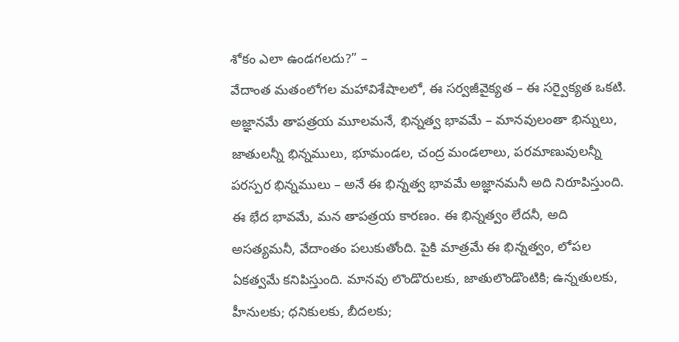శోకం ఎలా ఉండగలదు?” –
వేదాంత మతంలోగల మహావిశేషాలలో, ఈ సర్వజీవైక్యత – ఈ సర్వైక్యత ఒకటి. అజ్ఞానమే తాపత్రయ మూలమనే, భిన్నత్వ భావమే – మానవులంతా భిన్నులు, జాతులన్నీ భిన్నములు, భూమండల, చంద్ర మండలాలు, పరమాణువులన్నీ పరస్పర భిన్నములు – అనే ఈ భిన్నత్వ భావమే అజ్ఞానమనీ అది నిరూపిస్తుంది. ఈ భేద భావమే, మన తాపత్రయ కారణం. ఈ భిన్నత్వం లేదనీ, అది అసత్యమనీ, వేదాంతం పలుకుతోంది. పైకి మాత్రమే ఈ భిన్నత్వం, లోపల ఏకత్వమే కనిపిస్తుంది. మానవు లొండొరులకు, జాతులొండొంటికి; ఉన్నతులకు, హీనులకు; ధనికులకు, బీదలకు;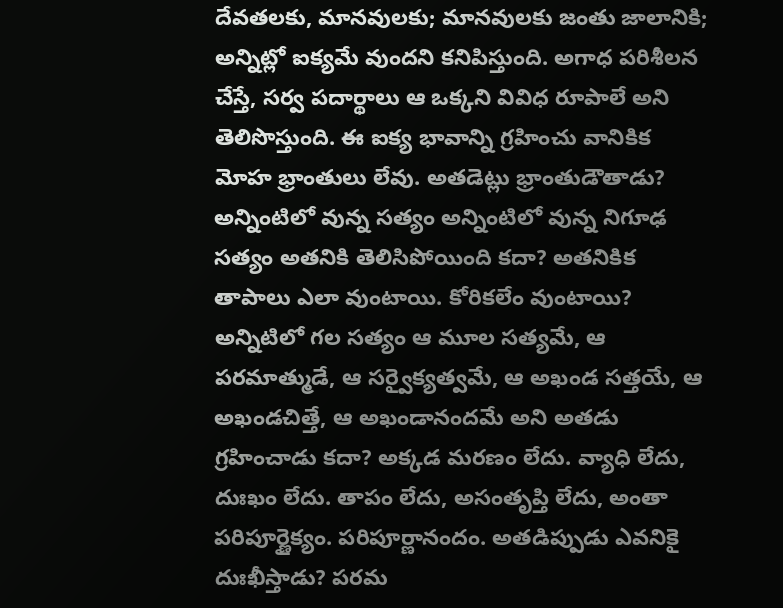దేవతలకు, మానవులకు; మానవులకు జంతు జాలానికి; అన్నిట్లో ఐక్యమే వుందని కనిపిస్తుంది. అగాధ పరిశీలన చేస్తే, సర్వ పదార్థాలు ఆ ఒక్కని వివిధ రూపాలే అని తెలిసొస్తుంది. ఈ ఐక్య భావాన్ని గ్రహించు వానికిక మోహ భ్రాంతులు లేవు. అతడెట్లు భ్రాంతుడౌతాడు? అన్నింటిలో వున్న సత్యం అన్నింటిలో వున్న నిగూఢ సత్యం అతనికి తెలిసిపోయింది కదా? అతనికిక తాపాలు ఎలా వుంటాయి. కోరికలేం వుంటాయి? అన్నిటిలో గల సత్యం ఆ మూల సత్యమే, ఆ పరమాత్ముడే, ఆ సర్వైక్యత్వమే, ఆ అఖండ సత్తయే, ఆ అఖండచిత్తే, ఆ అఖండానందమే అని అతడు గ్రహించాడు కదా? అక్కడ మరణం లేదు. వ్యాధి లేదు, దుఃఖం లేదు. తాపం లేదు, అసంతృప్తి లేదు, అంతా పరిపూర్ణైక్యం. పరిపూర్ణానందం. అతడిప్పుడు ఎవనికై దుఃఖీస్తాడు? పరమ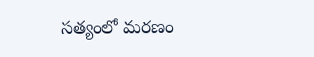సత్యంలో మరణం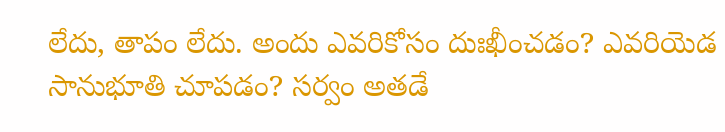లేదు, తాపం లేదు. అందు ఎవరికోసం దుఃఖీంచడం? ఎవరియెడ సానుభూతి చూపడం? సర్వం అతడే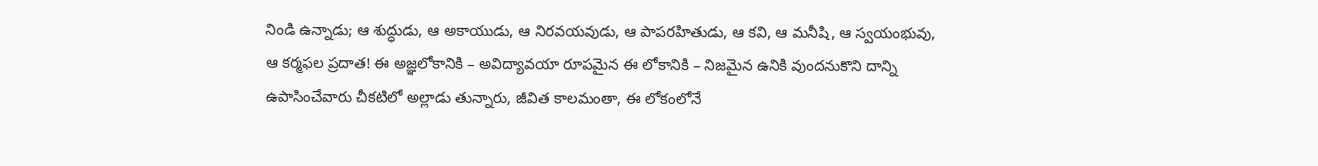నిండి ఉన్నాడు; ఆ శుద్ధుడు, ఆ అకాయుడు, ఆ నిరవయవుడు, ఆ పాపరహితుడు, ఆ కవి, ఆ మనీషి, ఆ స్వయంభువు, ఆ కర్మఫల ప్రదాత! ఈ అజ్ఞలోకానికి – అవిద్యావయా రూపమైన ఈ లోకానికి – నిజమైన ఉనికి వుందనుకొని దాన్ని ఉపాసించేవారు చీకటిలో అల్లాడు తున్నారు, జీవిత కాలమంతా, ఈ లోకంలోనే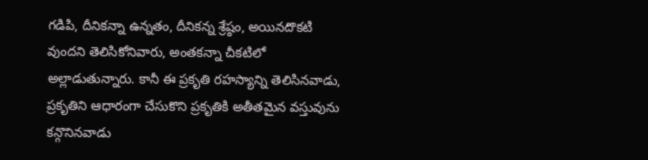గడిపి, దీనికన్నా ఉన్నతం, దీనికన్న శ్రేష్ఠం, అయినదొకటి వుందని తెలిసికోనివారు, అంతకన్నా చీకటిలో అల్లాడుతున్నారు. కానీ ఈ ప్రకృతి రహస్యాన్ని తెలిసినవాడు, ప్రకృతిని ఆధారంగా చేసుకొని ప్రకృతికి అతీతమైన వస్తువును కన్గొనినవాడు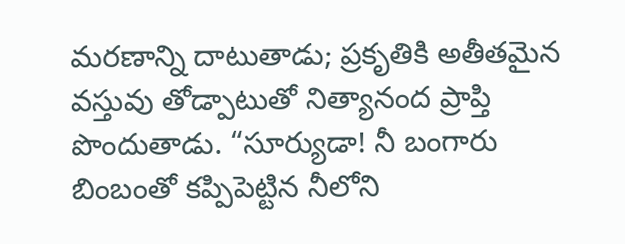మరణాన్ని దాటుతాడు; ప్రకృతికి అతీతమైన వస్తువు తోడ్పాటుతో నిత్యానంద ప్రాప్తి పొందుతాడు. “సూర్యుడా! నీ బంగారు బింబంతో కప్పిపెట్టిన నీలోని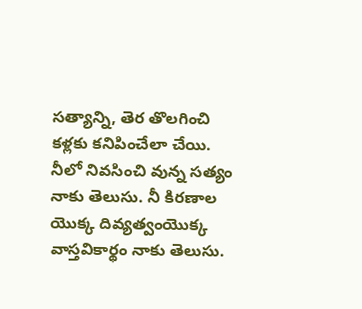సత్యాన్ని, తెర తొలగించి కళ్లకు కనిపించేలా చేయి. నీలో నివసించి వున్న సత్యం నాకు తెలుసు. నీ కిరణాల యొక్క దివ్యత్వంయొక్క వాస్తవికార్థం నాకు తెలుసు.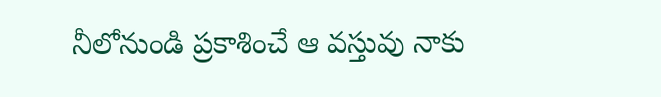నీలోనుండి ప్రకాశించే ఆ వస్తువు నాకు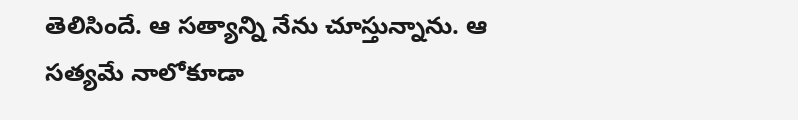తెలిసిందే. ఆ సత్యాన్ని నేను చూస్తున్నాను. ఆ సత్యమే నాలోకూడా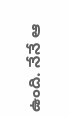ఉంది. నేనే ఆ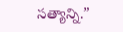సత్యాన్ని.”